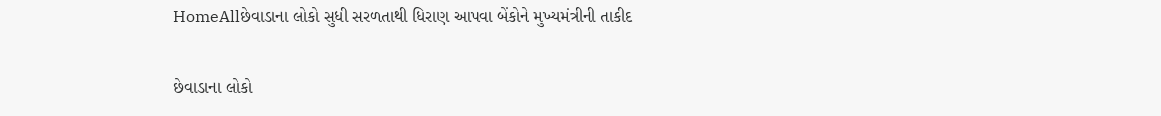HomeAllછેવાડાના લોકો સુધી સરળતાથી ધિરાણ આપવા બેંકોને મુખ્યમંત્રીની તાકીદ

છેવાડાના લોકો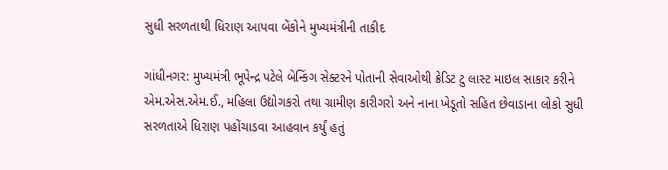સુધી સરળતાથી ધિરાણ આપવા બેંકોને મુખ્યમંત્રીની તાકીદ

ગાંધીનગર: મુખ્યમંત્રી ભૂપેન્દ્ર પટેલે બેન્કિંગ સેક્ટરને પોતાની સેવાઓથી ક્રેડિટ ટુ લાસ્ટ માઇલ સાકાર કરીને એમ.એસ.એમ.ઈ., મહિલા ઉદ્યોગકરો તથા ગ્રામીણ કારીગરો અને નાના ખેડૂતો સહિત છેવાડાના લોકો સુધી સરળતાએ ધિરાણ પહોંચાડવા આહવાન કર્યું હતું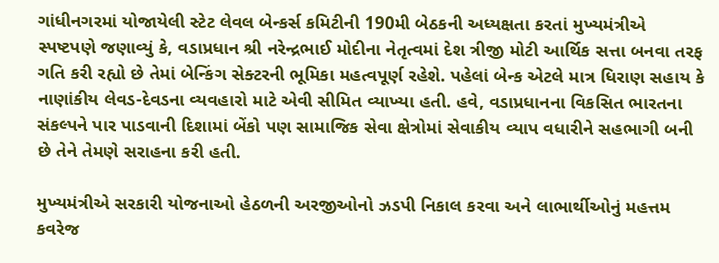ગાંધીનગરમાં યોજાયેલી સ્ટેટ લેવલ બેન્કર્સ કમિટીની 190મી બેઠકની અધ્યક્ષતા કરતાં મુખ્યમંત્રીએ સ્પષ્ટપણે જણાવ્યું કે, વડાપ્રધાન શ્રી નરેન્દ્રભાઈ મોદીના નેતૃત્વમાં દેશ ત્રીજી મોટી આર્થિક સત્તા બનવા તરફ ગતિ કરી રહ્યો છે તેમાં બેન્કિંગ સેક્ટરની ભૂમિકા મહત્વપૂર્ણ રહેશે. પહેલાં બેન્ક એટલે માત્ર ધિરાણ સહાય કે નાણાંકીય લેવડ-દેવડના વ્યવહારો માટે એવી સીમિત વ્યાખ્યા હતી. હવે, વડાપ્રધાનના વિકસિત ભારતના સંકલ્પને પાર પાડવાની દિશામાં બેંકો પણ સામાજિક સેવા ક્ષેત્રોમાં સેવાકીય વ્યાપ વધારીને સહભાગી બની છે તેને તેમણે સરાહના કરી હતી.

મુખ્યમંત્રીએ સરકારી યોજનાઓ હેઠળની અરજીઓનો ઝડપી નિકાલ કરવા અને લાભાર્થીઓનું મહત્તમ કવરેજ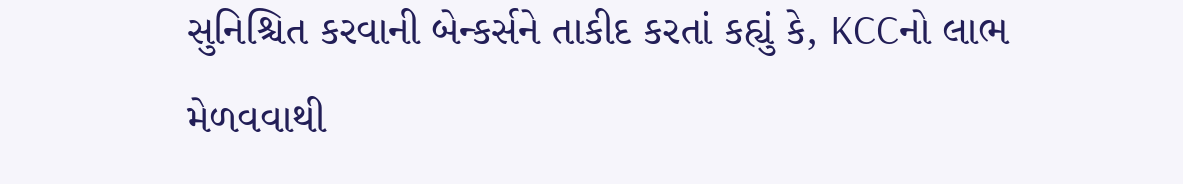સુનિશ્ચિત કરવાની બેન્કર્સને તાકીદ કરતાં કહ્યું કે, KCCનો લાભ મેળવવાથી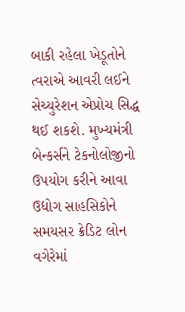બાકી રહેલા ખેડૂતોને ત્વરાએ આવરી લઈને સેચ્યુરેશન એપ્રોચ સિદ્ધ થઈ શકશે. મુખ્યમંત્રી બેન્કર્સને ટેકનોલોજીનો ઉપયોગ કરીને આવા ઉદ્યોગ સાહસિકોને સમયસર ક્રેડિટ લોન વગેરેમાં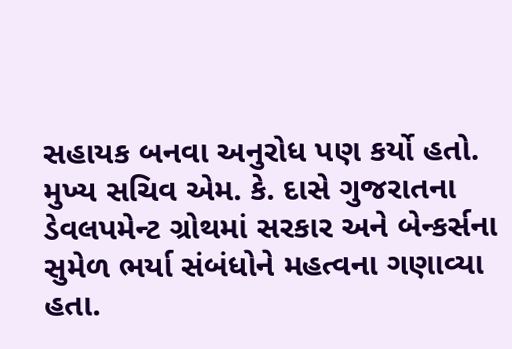સહાયક બનવા અનુરોધ પણ કર્યો હતો. મુખ્ય સચિવ એમ. કે. દાસે ગુજરાતના ડેવલપમેન્ટ ગ્રોથમાં સરકાર અને બેન્કર્સના સુમેળ ભર્યા સંબંધોને મહત્વના ગણાવ્યા હતા.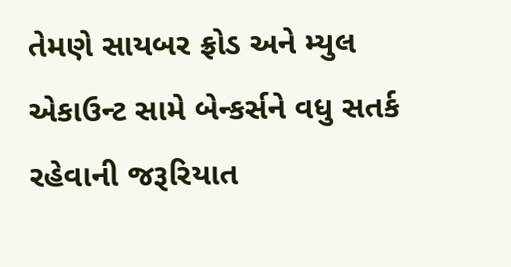તેમણે સાયબર ફ્રોડ અને મ્યુલ એકાઉન્ટ સામે બેન્કર્સને વધુ સતર્ક રહેવાની જરૂરિયાત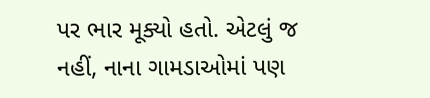પર ભાર મૂક્યો હતો. એટલું જ નહીં, નાના ગામડાઓમાં પણ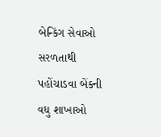બેન્કિંગ સેવાઓ સરળતાથી પહોંચાડવા બેંકની વધુ શાખાઓ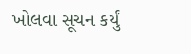ખોલવા સૂચન કર્યું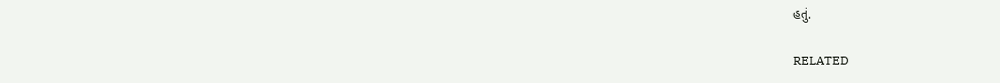હતું.

RELATED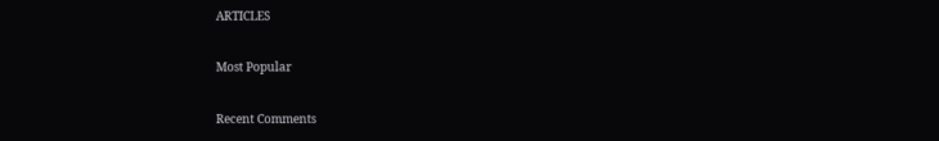ARTICLES

Most Popular

Recent Comments